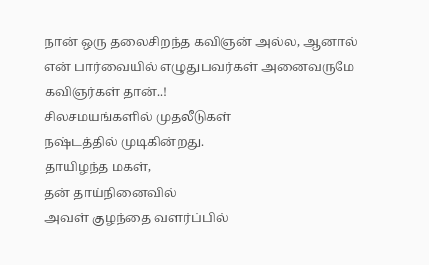நான் ஒரு தலைசிறந்த கவிஞன் அல்ல, ஆனால் என் பார்வையில் எழுதுபவர்கள் அனைவருமே கவிஞர்கள் தான்..!
சிலசமயங்களில் முதலீடுகள்
நஷ்டத்தில் முடிகின்றது.
தாயிழந்த மகள்,
தன் தாய்நினைவில்
அவள் குழந்தை வளர்ப்பில்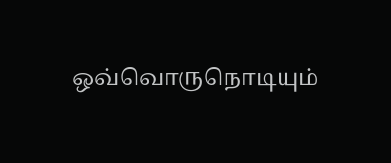ஒவ்வொருநொடியும்